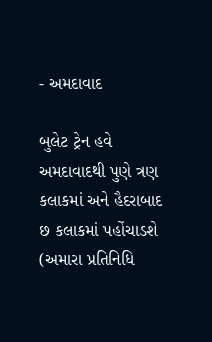- અમદાવાદ

બુલેટ ટ્રેન હવે અમદાવાદથી પુણે ત્રણ કલાકમાં અને હૈદરાબાદ છ કલાકમાં પહોંચાડશે
(અમારા પ્રતિનિધિ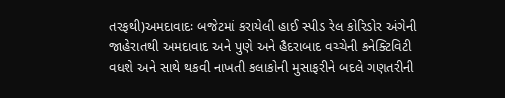તરફથી)અમદાવાદઃ બજેટમાં કરાયેલી હાઈ સ્પીડ રેલ કોરિડોર અંગેની જાહેરાતથી અમદાવાદ અને પુણે અને હૈદરાબાદ વચ્ચેની કનેક્ટિવિટી વધશે અને સાથે થકવી નાખતી કલાકોની મુસાફરીને બદલે ગણતરીની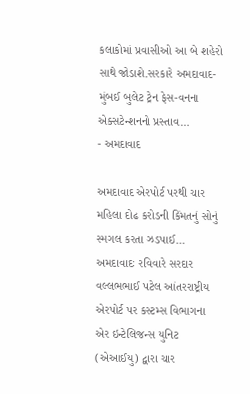કલાકોમાં પ્રવાસીઓ આ બે શહેરો સાથે જોડાશે.સરકારે અમદાવાદ-મુંબઈ બુલેટ ટ્રેન ફેસ-વનના એક્સટેન્શનનો પ્રસ્તાવ…
- અમદાવાદ

અમદાવાદ એરપોર્ટ પરથી ચાર મહિલા દોઢ કરોડની કિંમતનું સોનું સ્મગલ કરતા ઝડપાઈ…
અમદાવાદઃ રવિવારે સરદાર વલ્લભભાઈ પટેલ આંતરરાષ્ટ્રીય એરપોર્ટ પર કસ્ટમ્સ વિભાગના એર ઇન્ટેલિજન્સ યુનિટ (એઆઈયુ) દ્વારા ચાર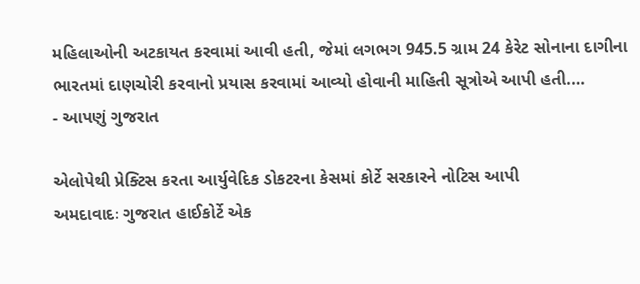મહિલાઓની અટકાયત કરવામાં આવી હતી, જેમાં લગભગ 945.5 ગ્રામ 24 કેરેટ સોનાના દાગીના ભારતમાં દાણચોરી કરવાનો પ્રયાસ કરવામાં આવ્યો હોવાની માહિતી સૂત્રોએ આપી હતી.…
- આપણું ગુજરાત

એલોપેથી પ્રેક્ટિસ કરતા આર્યુવેદિક ડોકટરના કેસમાં કોર્ટે સરકારને નોટિસ આપી
અમદાવાદઃ ગુજરાત હાઈકોર્ટે એક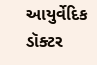આયુર્વેદિક ડૉક્ટર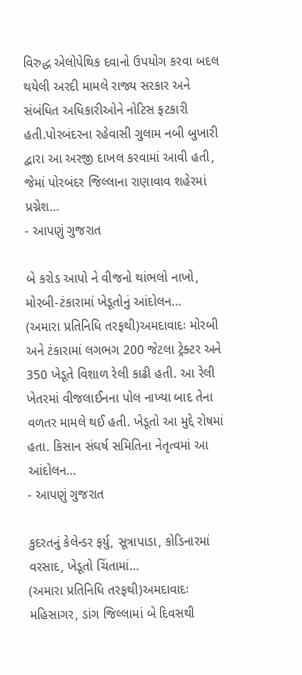વિરુદ્ધ એલોપેથિક દવાનો ઉપયોગ કરવા બદલ થયેલી અરદી મામલે રાજ્ય સરકાર અને સંબંધિત અધિકારીઓને નોટિસ ફટકારી હતી.પોરબંદરના રહેવાસી ગુલામ નબી બુખારી દ્વારા આ અરજી દાખલ કરવામાં આવી હતી, જેમાં પોરબંદર જિલ્લાના રાણાવાવ શહેરમાં પ્રગ્નેશ…
- આપણું ગુજરાત

બે કરોડ આપો ને વીજનો થાંભલો નાખો, મોરબી-ટંકારામાં ખેડૂતોનું આંદોલન…
(અમારા પ્રતિનિધિ તરફથી)અમદાવાદઃ મોરબી અને ટંકારામાં લગભગ 200 જેટલા ટ્રેક્ટર અને 350 ખેડૂતે વિશાળ રેલી કાઢી હતી. આ રેલી ખેતરમાં વીજલાઈનના પોલ નાખ્યા બાદ તેના વળતર મામલે થઈ હતી. ખેડૂતો આ મુદ્દે રોષમાં હતા. કિસાન સંઘર્ષ સમિતિના નેતૃત્વમાં આ આંદોલન…
- આપણું ગુજરાત

કુદરતનું કેલેન્ડર ફર્યુ, સૂત્રાપાડા, કોડિનારમાં વરસાદ, ખેડૂતો ચિંતામાં…
(અમારા પ્રતિનિધિ તરફથી)અમદાવાદઃ મહિસાગર, ડાંગ જિલ્લામાં બે દિવસથી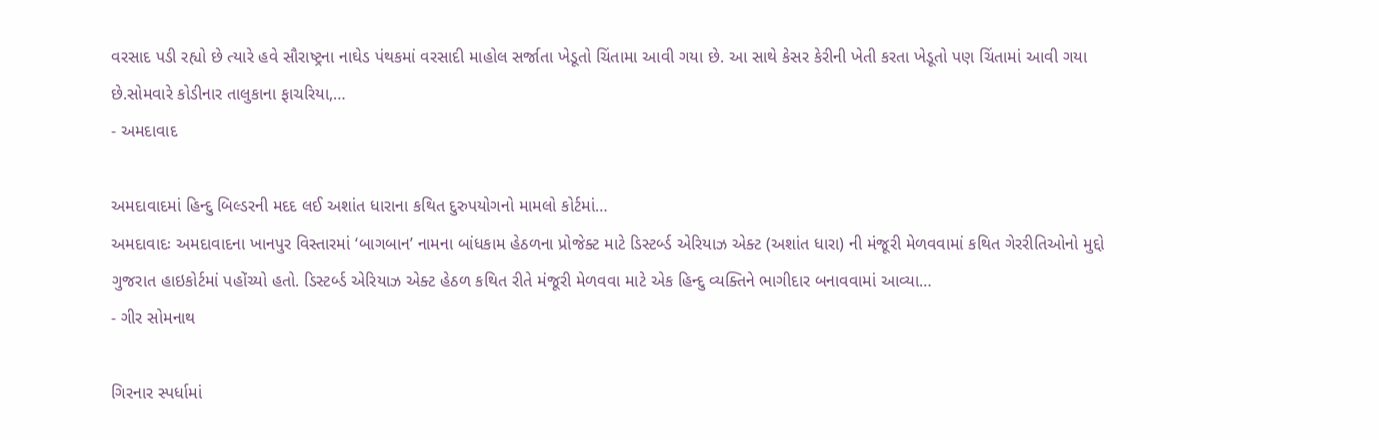વરસાદ પડી રહ્યો છે ત્યારે હવે સૌરાષ્ટ્રના નાઘેડ પંથકમાં વરસાદી માહોલ સર્જાતા ખેડૂતો ચિંતામા આવી ગયા છે. આ સાથે કેસર કેરીની ખેતી કરતા ખેડૂતો પણ ચિંતામાં આવી ગયા છે.સોમવારે કોડીનાર તાલુકાના ફાચરિયા,…
- અમદાવાદ

અમદાવાદમાં હિન્દુ બિલ્ડરની મદદ લઈ અશાંત ધારાના કથિત દુરુપયોગનો મામલો કોર્ટમાં…
અમદાવાદઃ અમદાવાદના ખાનપુર વિસ્તારમાં ‘બાગબાન’ નામના બાંધકામ હેઠળના પ્રોજેક્ટ માટે ડિસ્ટર્બ્ડ એરિયાઝ એક્ટ (અશાંત ધારા) ની મંજૂરી મેળવવામાં કથિત ગેરરીતિઓનો મુદ્દો ગુજરાત હાઇકોર્ટમાં પહોંચ્યો હતો. ડિસ્ટર્બ્ડ એરિયાઝ એક્ટ હેઠળ કથિત રીતે મંજૂરી મેળવવા માટે એક હિન્દુ વ્યક્તિને ભાગીદાર બનાવવામાં આવ્યા…
- ગીર સોમનાથ

ગિરનાર સ્પર્ધામાં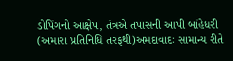ડોપિંગનો આક્ષેપ, તંત્રએ તપાસની આપી બાંહેધરી
(અમારા પ્રતિનિધિ તરફથી)અમદાવાદઃ સામાન્ય રીતે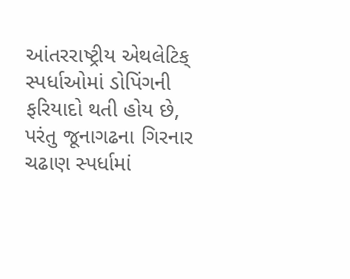આંતરરાષ્ટ્રીય એથલેટિક્ સ્પર્ધાઓમાં ડોપિંગની ફરિયાદો થતી હોય છે, પરંતુ જૂનાગઢના ગિરનાર ચઢાણ સ્પર્ધામાં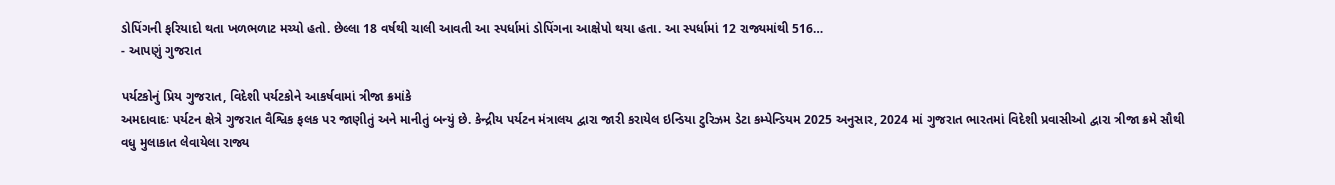ડોપિંગની ફરિયાદો થતા ખળભળાટ મચ્યો હતો. છેલ્લા 18 વર્ષથી ચાલી આવતી આ સ્પર્ધામાં ડોપિંગના આક્ષેપો થયા હતા. આ સ્પર્ધામાં 12 રાજ્યમાંથી 516…
- આપણું ગુજરાત

પર્યટકોનું પ્રિય ગુજરાત, વિદેશી પર્યટકોને આકર્ષવામાં ત્રીજા ક્રમાંકે
અમદાવાદઃ પર્યટન ક્ષેત્રે ગુજરાત વૈશ્વિક ફલક પર જાણીતું અને માનીતું બન્યું છે. કેન્દ્રીય પર્યટન મંત્રાલય દ્વારા જારી કરાયેલ ઇન્ડિયા ટુરિઝમ ડેટા કમ્પેન્ડિયમ 2025 અનુસાર, 2024 માં ગુજરાત ભારતમાં વિદેશી પ્રવાસીઓ દ્વારા ત્રીજા ક્રમે સૌથી વધુ મુલાકાત લેવાયેલા રાજ્ય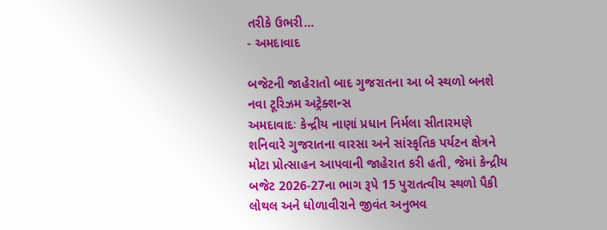તરીકે ઉભરી…
- અમદાવાદ

બજેટની જાહેરાતો બાદ ગુજરાતના આ બે સ્થળો બનશે નવા ટૂરિઝમ અટ્રેક્શન્સ
અમદાવાદઃ કેન્દ્રીય નાણાં પ્રધાન નિર્મલા સીતારમણે શનિવારે ગુજરાતના વારસા અને સાંસ્કૃતિક પર્યટન ક્ષેત્રને મોટા પ્રોત્સાહન આપવાની જાહેરાત કરી હતી, જેમાં કેન્દ્રીય બજેટ 2026-27ના ભાગ રૂપે 15 પુરાતત્વીય સ્થળો પૈકી લોથલ અને ધોળાવીરાને જીવંત અનુભવ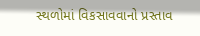સ્થળોમાં વિકસાવવાનો પ્રસ્તાવ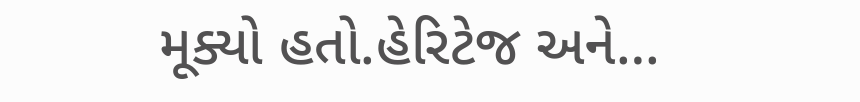મૂક્યો હતો.હેરિટેજ અને…